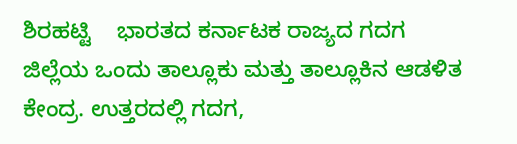ಶಿರಹಟ್ಟಿ    ಭಾರತದ ಕರ್ನಾಟಕ ರಾಜ್ಯದ ಗದಗ ಜಿಲ್ಲೆಯ ಒಂದು ತಾಲ್ಲೂಕು ಮತ್ತು ತಾಲ್ಲೂಕಿನ ಆಡಳಿತ ಕೇಂದ್ರ. ಉತ್ತರದಲ್ಲಿ ಗದಗ,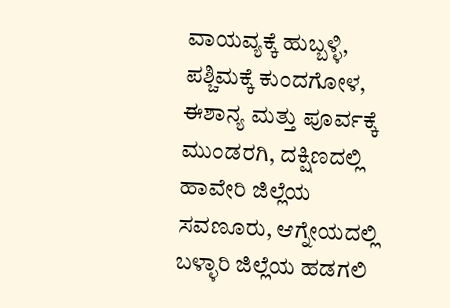ವಾಯವ್ಯಕ್ಕೆ ಹುಬ್ಬಳ್ಳಿ, ಪಶ್ಚಿಮಕ್ಕೆ ಕುಂದಗೋಳ, ಈಶಾನ್ಯ ಮತ್ತು ಪೂರ್ವಕ್ಕೆ ಮುಂಡರಗಿ, ದಕ್ಷಿಣದಲ್ಲಿ ಹಾವೇರಿ ಜಿಲ್ಲೆಯ ಸವಣೂರು, ಆಗ್ನೇಯದಲ್ಲಿ ಬಳ್ಳಾರಿ ಜಿಲ್ಲೆಯ ಹಡಗಲಿ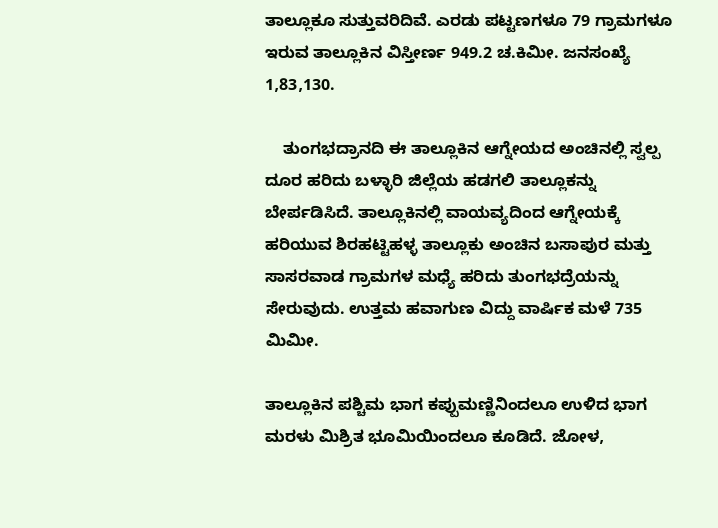ತಾಲ್ಲೂಕೂ ಸುತ್ತುವರಿದಿವೆ. ಎರಡು ಪಟ್ಟಣಗಳೂ 79 ಗ್ರಾಮಗಳೂ ಇರುವ ತಾಲ್ಲೂಕಿನ ವಿಸ್ತೀರ್ಣ 949.2 ಚ.ಕಿಮೀ. ಜನಸಂಖ್ಯೆ 1,83,130.

    ತುಂಗಭದ್ರಾನದಿ ಈ ತಾಲ್ಲೂಕಿನ ಆಗ್ನೇಯದ ಅಂಚಿನಲ್ಲಿ ಸ್ವಲ್ಪ ದೂರ ಹರಿದು ಬಳ್ಳಾರಿ ಜಿಲ್ಲೆಯ ಹಡಗಲಿ ತಾಲ್ಲೂಕನ್ನು ಬೇರ್ಪಡಿಸಿದೆ. ತಾಲ್ಲೂಕಿನಲ್ಲಿ ವಾಯವ್ಯದಿಂದ ಆಗ್ನೇಯಕ್ಕೆ ಹರಿಯುವ ಶಿರಹಟ್ಟಿಹಳ್ಳ ತಾಲ್ಲೂಕು ಅಂಚಿನ ಬಸಾಪುರ ಮತ್ತು ಸಾಸರವಾಡ ಗ್ರಾಮಗಳ ಮಧ್ಯೆ ಹರಿದು ತುಂಗಭದ್ರೆಯನ್ನು ಸೇರುವುದು. ಉತ್ತಮ ಹವಾಗುಣ ವಿದ್ದು ವಾರ್ಷಿಕ ಮಳೆ 735 ಮಿಮೀ.

ತಾಲ್ಲೂಕಿನ ಪಶ್ಚಿಮ ಭಾಗ ಕಪ್ಪುಮಣ್ಣಿನಿಂದಲೂ ಉಳಿದ ಭಾಗ ಮರಳು ಮಿಶ್ರಿತ ಭೂಮಿಯಿಂದಲೂ ಕೂಡಿದೆ. ಜೋಳ,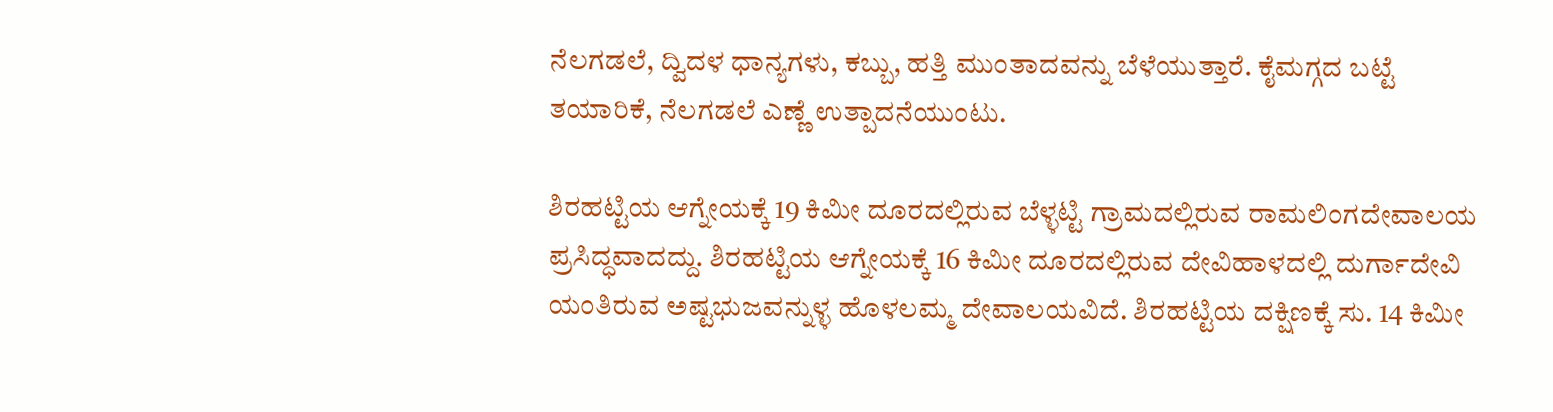ನೆಲಗಡಲೆ, ದ್ವಿದಳ ಧಾನ್ಯಗಳು, ಕಬ್ಬು, ಹತ್ತಿ ಮುಂತಾದವನ್ನು ಬೆಳೆಯುತ್ತಾರೆ. ಕೈಮಗ್ಗದ ಬಟ್ಟೆ ತಯಾರಿಕೆ, ನೆಲಗಡಲೆ ಎಣ್ಣೆ ಉತ್ಪಾದನೆಯುಂಟು.

ಶಿರಹಟ್ಟಿಯ ಆಗ್ನೇಯಕ್ಕೆ 19 ಕಿಮೀ ದೂರದಲ್ಲಿರುವ ಬೆಳ್ಳಟ್ಟಿ ಗ್ರಾಮದಲ್ಲಿರುವ ರಾಮಲಿಂಗದೇವಾಲಯ ಪ್ರಸಿದ್ಧವಾದದ್ದು. ಶಿರಹಟ್ಟಿಯ ಆಗ್ನೇಯಕ್ಕೆ 16 ಕಿಮೀ ದೂರದಲ್ಲಿರುವ ದೇವಿಹಾಳದಲ್ಲಿ ದುರ್ಗಾದೇವಿ ಯಂತಿರುವ ಅಷ್ಟಭುಜವನ್ನುಳ್ಳ ಹೊಳಲಮ್ಮ ದೇವಾಲಯವಿದೆ. ಶಿರಹಟ್ಟಿಯ ದಕ್ಷಿಣಕ್ಕೆ ಸು. 14 ಕಿಮೀ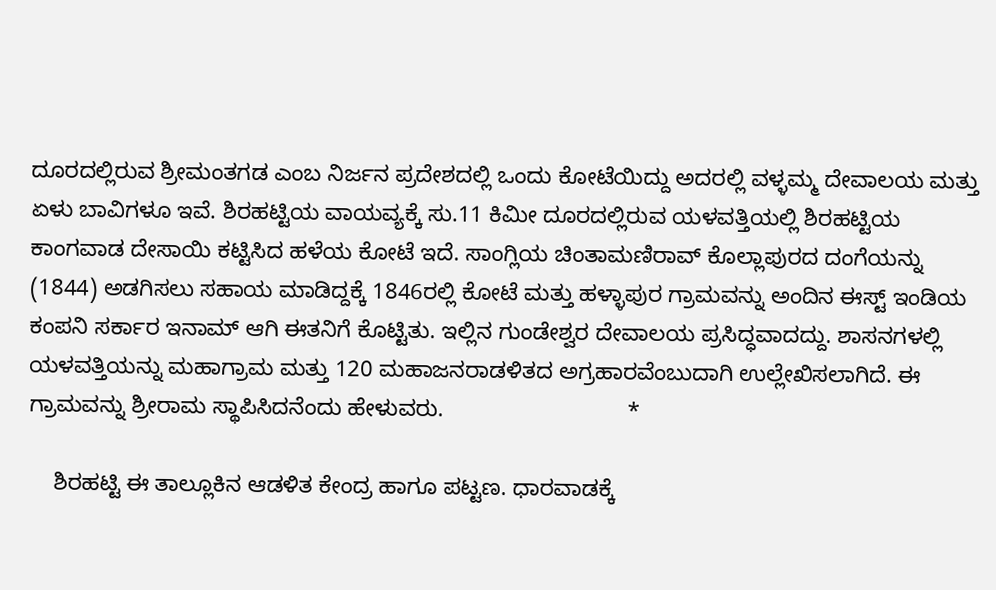ದೂರದಲ್ಲಿರುವ ಶ್ರೀಮಂತಗಡ ಎಂಬ ನಿರ್ಜನ ಪ್ರದೇಶದಲ್ಲಿ ಒಂದು ಕೋಟೆಯಿದ್ದು ಅದರಲ್ಲಿ ವಳ್ಳಮ್ಮ ದೇವಾಲಯ ಮತ್ತು ಏಳು ಬಾವಿಗಳೂ ಇವೆ. ಶಿರಹಟ್ಟಿಯ ವಾಯವ್ಯಕ್ಕೆ ಸು.11 ಕಿಮೀ ದೂರದಲ್ಲಿರುವ ಯಳವತ್ತಿಯಲ್ಲಿ ಶಿರಹಟ್ಟಿಯ ಕಾಂಗವಾಡ ದೇಸಾಯಿ ಕಟ್ಟಿಸಿದ ಹಳೆಯ ಕೋಟೆ ಇದೆ. ಸಾಂಗ್ಲಿಯ ಚಿಂತಾಮಣಿರಾವ್ ಕೊಲ್ಲಾಪುರದ ದಂಗೆಯನ್ನು (1844) ಅಡಗಿಸಲು ಸಹಾಯ ಮಾಡಿದ್ದಕ್ಕೆ 1846ರಲ್ಲಿ ಕೋಟೆ ಮತ್ತು ಹಳ್ಳಾಪುರ ಗ್ರಾಮವನ್ನು ಅಂದಿನ ಈಸ್ಟ್ ಇಂಡಿಯ ಕಂಪನಿ ಸರ್ಕಾರ ಇನಾಮ್ ಆಗಿ ಈತನಿಗೆ ಕೊಟ್ಟಿತು. ಇಲ್ಲಿನ ಗುಂಡೇಶ್ವರ ದೇವಾಲಯ ಪ್ರಸಿದ್ಧವಾದದ್ದು. ಶಾಸನಗಳಲ್ಲಿ ಯಳವತ್ತಿಯನ್ನು ಮಹಾಗ್ರಾಮ ಮತ್ತು 120 ಮಹಾಜನರಾಡಳಿತದ ಅಗ್ರಹಾರವೆಂಬುದಾಗಿ ಉಲ್ಲೇಖಿಸಲಾಗಿದೆ. ಈ ಗ್ರಾಮವನ್ನು ಶ್ರೀರಾಮ ಸ್ಥಾಪಿಸಿದನೆಂದು ಹೇಳುವರು.                             *

    ಶಿರಹಟ್ಟಿ ಈ ತಾಲ್ಲೂಕಿನ ಆಡಳಿತ ಕೇಂದ್ರ ಹಾಗೂ ಪಟ್ಟಣ. ಧಾರವಾಡಕ್ಕೆ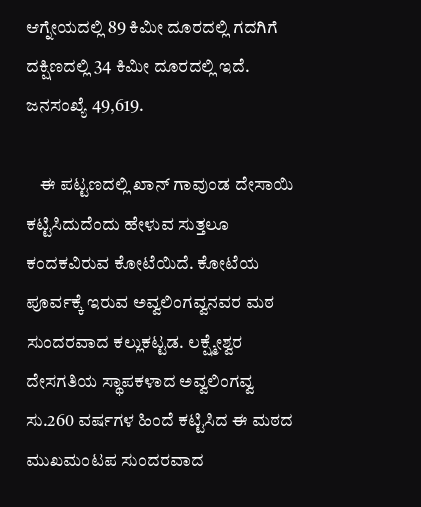ಆಗ್ನೇಯದಲ್ಲಿ 89 ಕಿಮೀ ದೂರದಲ್ಲಿ ಗದಗಿಗೆ ದಕ್ಷಿಣದಲ್ಲಿ 34 ಕಿಮೀ ದೂರದಲ್ಲಿ ಇದೆ. ಜನಸಂಖ್ಯೆ 49,619.

    ಈ ಪಟ್ಟಣದಲ್ಲಿ ಖಾನ್ ಗಾವುಂಡ ದೇಸಾಯಿ ಕಟ್ಟಿಸಿದುದೆಂದು ಹೇಳುವ ಸುತ್ತಲೂ ಕಂದಕವಿರುವ ಕೋಟೆಯಿದೆ. ಕೋಟೆಯ ಪೂರ್ವಕ್ಕೆ ಇರುವ ಅವ್ವಲಿಂಗವ್ವನವರ ಮಠ ಸುಂದರವಾದ ಕಲ್ಲುಕಟ್ಟಡ. ಲಕ್ಷ್ಮೇಶ್ವರ ದೇಸಗತಿಯ ಸ್ಥಾಪಕಳಾದ ಅವ್ವಲಿಂಗವ್ವ ಸು.260 ವರ್ಷಗಳ ಹಿಂದೆ ಕಟ್ಟಿಸಿದ ಈ ಮಠದ ಮುಖಮಂಟಪ ಸುಂದರವಾದ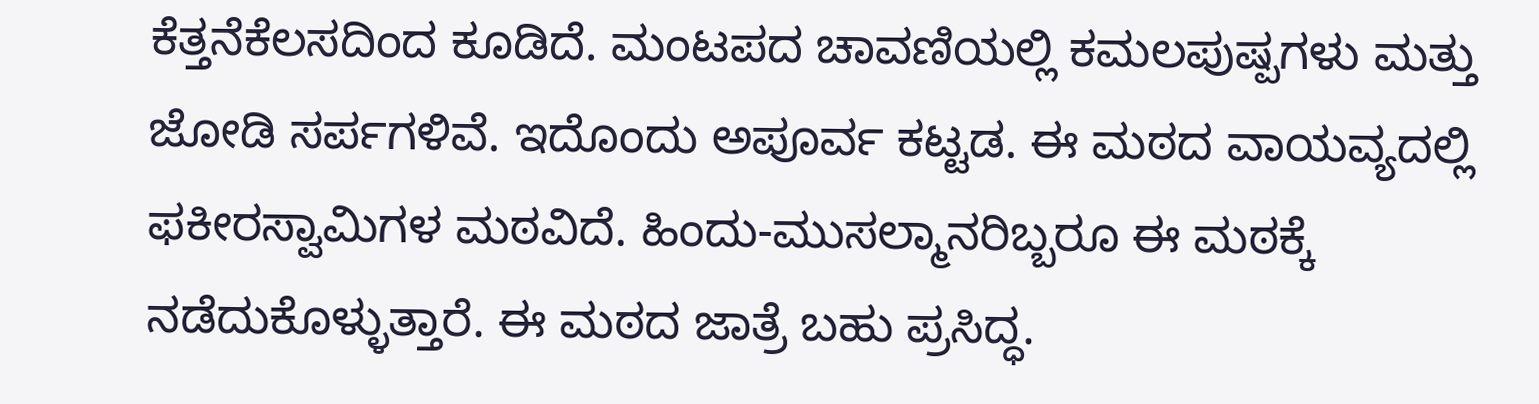ಕೆತ್ತನೆಕೆಲಸದಿಂದ ಕೂಡಿದೆ. ಮಂಟಪದ ಚಾವಣಿಯಲ್ಲಿ ಕಮಲಪುಷ್ಪಗಳು ಮತ್ತು ಜೋಡಿ ಸರ್ಪಗಳಿವೆ. ಇದೊಂದು ಅಪೂರ್ವ ಕಟ್ಟಡ. ಈ ಮಠದ ವಾಯವ್ಯದಲ್ಲಿ ಫಕೀರಸ್ವಾಮಿಗಳ ಮಠವಿದೆ. ಹಿಂದು-ಮುಸಲ್ಮಾನರಿಬ್ಬರೂ ಈ ಮಠಕ್ಕೆ ನಡೆದುಕೊಳ್ಳುತ್ತಾರೆ. ಈ ಮಠದ ಜಾತ್ರೆ ಬಹು ಪ್ರಸಿದ್ಧ.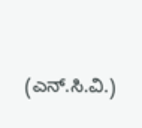(ಎನ್.ಸಿ.ವಿ.)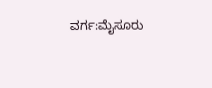ವರ್ಗ:ಮೈಸೂರು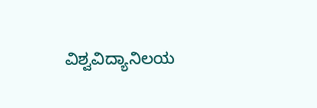ವಿಶ್ವವಿದ್ಯಾನಿಲಯ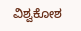ವಿಶ್ವಕೋಶ